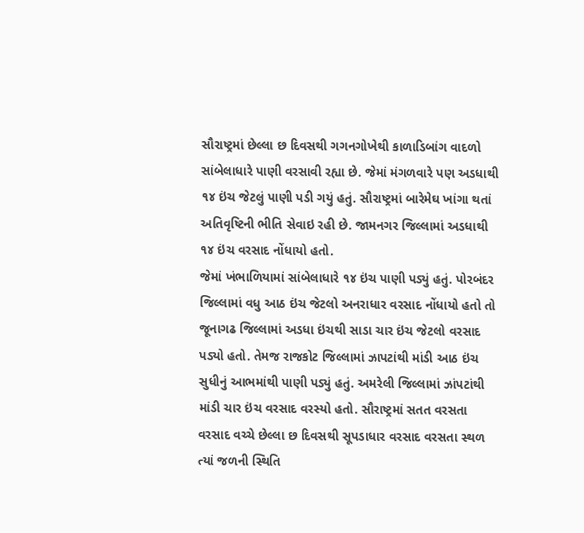સૌરાષ્ટ્રમાં છેલ્લા છ દિવસથી ગગનગોખેથી કાળાડિબાંગ વાદળો સાંબેલાધારે પાણી વરસાવી રહ્યા છે. જેમાં મંગળવારે પણ અડધાથી ૧૪ ઇંચ જેટલું પાણી પડી ગયું હતું. સૌરાષ્ટ્રમાં બારેમેઘ ખાંગા થતાં અતિવૃષ્ટિની ભીતિ સેવાઇ રહી છે. જામનગર જિલ્લામાં અડધાથી ૧૪ ઇંચ વરસાદ નોંધાયો હતો.
જેમાં ખંભાળિયામાં સાંબેલાધારે ૧૪ ઇંચ પાણી પડ્યું હતું. પોરબંદર જિલ્લામાં વધુ આઠ ઇંચ જેટલો અનરાધાર વરસાદ નોંધાયો હતો તો જૂનાગઢ જિલ્લામાં અડધા ઇંચથી સાડા ચાર ઇંચ જેટલો વરસાદ પડ્યો હતો. તેમજ રાજકોટ જિલ્લામાં ઝાપટાંથી માંડી આઠ ઇંચ સુધીનું આભમાંથી પાણી પડ્યું હતું. અમરેલી જિલ્લામાં ઝાંપટાંથી માંડી ચાર ઇંચ વરસાદ વરસ્યો હતો. સૌરાષ્ટ્રમાં સતત વરસતા વરસાદ વચ્ચે છેલ્લા છ દિવસથી સૂપડાધાર વરસાદ વરસતા સ્થળ ત્યાં જળની સ્થિતિ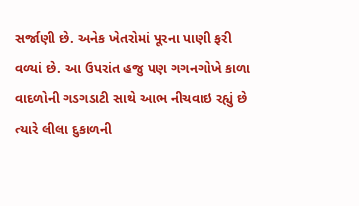સર્જાણી છે. અનેક ખેતરોમાં પૂરના પાણી ફરી વળ્યાં છે. આ ઉપરાંત હજુ પણ ગગનગોખે કાળા વાદળોની ગડગડાટી સાથે આભ નીચવાઇ રહ્યું છે ત્યારે લીલા દુકાળની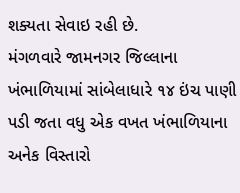શક્યતા સેવાઇ રહી છે.
મંગળવારે જામનગર જિલ્લાના ખંભાળિયામાં સાંબેલાધારે ૧૪ ઇંચ પાણી પડી જતા વધુ એક વખત ખંભાળિયાના અનેક વિસ્તારો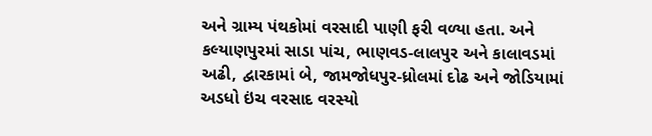અને ગ્રામ્ય પંથકોમાં વરસાદી પાણી ફરી વળ્યા હતા. અને કલ્યાણપુરમાં સાડા પાંચ, ભાણવડ-લાલપુર અને કાલાવડમાં અઢી, દ્વારકામાં બે, જામજોધપુર-ધ્રોલમાં દોઢ અને જોડિયામાં અડધો ઇંચ વરસાદ વરસ્યો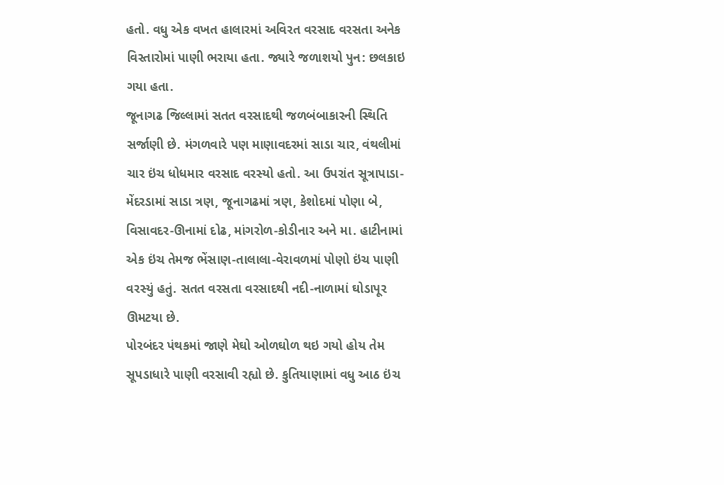હતો. વધુ એક વખત હાલારમાં અવિરત વરસાદ વરસતા અનેક વિસ્તારોમાં પાણી ભરાયા હતા. જ્યારે જળાશયો પુન: છલકાઇ ગયા હતા.
જૂનાગઢ જિલ્લામાં સતત વરસાદથી જળબંબાકારની સ્થિતિ સર્જાણી છે. મંગળવારે પણ માણાવદરમાં સાડા ચાર, વંથલીમાં ચાર ઇંચ ધોધમાર વરસાદ વરસ્યો હતો. આ ઉપરાંત સૂત્રાપાડા-મેંદરડામાં સાડા ત્રણ, જૂનાગઢમાં ત્રણ, કેશોદમાં પોણા બે, વિસાવદર-ઊનામાં દોઢ, માંગરોળ-કોડીનાર અને મા. હાટીનામાં એક ઇંચ તેમજ ભેંસાણ-તાલાલા-વેરાવળમાં પોણો ઇંચ પાણી વરસ્યું હતું. સતત વરસતા વરસાદથી નદી-નાળામાં ઘોડાપૂર ઊમટયા છે.
પોરબંદર પંથકમાં જાણે મેઘો ઓળઘોળ થઇ ગયો હોય તેમ સૂપડાધારે પાણી વરસાવી રહ્યો છે. કુતિયાણામાં વધુ આઠ ઇંચ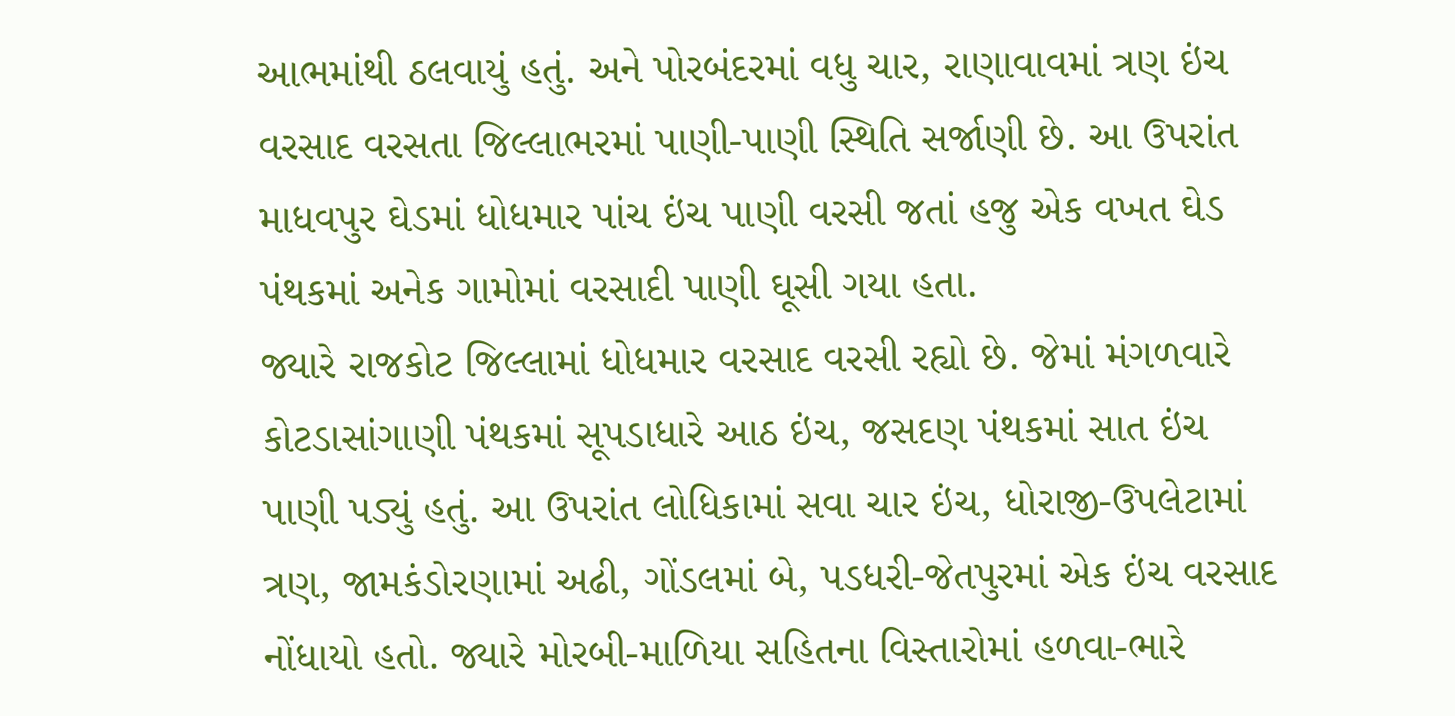આભમાંથી ઠલવાયું હતું. અને પોરબંદરમાં વધુ ચાર, રાણાવાવમાં ત્રણ ઇંચ વરસાદ વરસતા જિલ્લાભરમાં પાણી-પાણી સ્થિતિ સર્જાણી છે. આ ઉપરાંત માધવપુર ઘેડમાં ધોધમાર પાંચ ઇંચ પાણી વરસી જતાં હજુ એક વખત ઘેડ પંથકમાં અનેક ગામોમાં વરસાદી પાણી ઘૂસી ગયા હતા.
જ્યારે રાજકોટ જિલ્લામાં ધોધમાર વરસાદ વરસી રહ્યો છે. જેમાં મંગળવારે કોટડાસાંગાણી પંથકમાં સૂપડાધારે આઠ ઇંચ, જસદણ પંથકમાં સાત ઇંચ પાણી પડ્યું હતું. આ ઉપરાંત લોધિકામાં સવા ચાર ઇંચ, ધોરાજી-ઉપલેટામાં ત્રણ, જામકંડોરણામાં અઢી, ગોંડલમાં બે, પડધરી-જેતપુરમાં એક ઇંચ વરસાદ નોંધાયો હતો. જ્યારે મોરબી-માળિયા સહિતના વિસ્તારોમાં હળવા-ભારે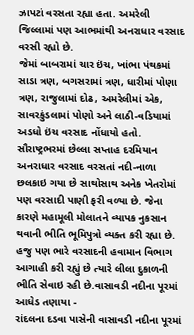ઝાપટાં વરસતા રહ્યા હતા. અમરેલી જિલ્લામાં પણ આભમાંથી અનરાધાર વરસાદ વરસી રહ્યો છે.
જેમાં બાબરામાં ચાર ઇંચ, ખાંભા પંથકમાં સાડા ત્રણ, બગસરામાં ત્રણ, ધારીમાં પોણા ત્રણ, રાજુલામાં દોઢ, અમરેલીમાં એક, સાવરકુંડલામાં પોણો અને લાઠી-વડિયામાં અડધો ઇંચ વરસાદ નોંધાયો હતો. સૌરાષ્ટ્રભરમાં છેલ્લા સપ્તાહ દરમિયાન અનરાધાર વરસાદ વરસતાં નદી-નાળા છલકાઇ ગયા છે સાથોસાથ અનેક ખેતરોમાં પણ વરસાદી પાણી ફરી વળ્યા છે. જેના કારણે મહામૂલી મોલાતને વ્યાપક નુકસાન થવાની ભીતિ ભૂમિપુત્રો વ્યક્ત કરી રહ્યા છે. હજુ પણ ભારે વરસાદની હવામાન વિભાગ આગાહી કરી રહ્યું છે ત્યારે લીલા દુકાળની ભીતિ સેવાઇ રહી છે.વાસાવડી નદીના પૂરમાં આધેડ તણાયા -
રાંદલના દડવા પાસેની વાસાવડી નદીના પૂરમાં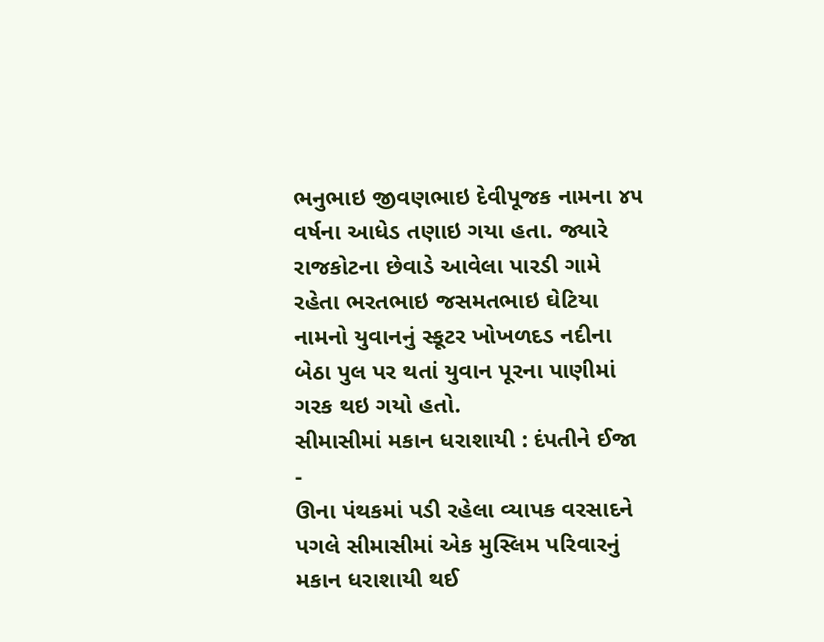ભનુભાઇ જીવણભાઇ દેવીપૂજક નામના ૪૫ વર્ષના આધેડ તણાઇ ગયા હતા. જ્યારે રાજકોટના છેવાડે આવેલા પારડી ગામે રહેતા ભરતભાઇ જસમતભાઇ ઘેટિયા નામનો યુવાનનું સ્કૂટર ખોખળદડ નદીના બેઠા પુલ પર થતાં યુવાન પૂરના પાણીમાં ગરક થઇ ગયો હતો.
સીમાસીમાં મકાન ધરાશાયી : દંપતીને ઈજા -
ઊના પંથકમાં પડી રહેલા વ્યાપક વરસાદને પગલે સીમાસીમાં એક મુસ્લિમ પરિવારનું મકાન ધરાશાયી થઈ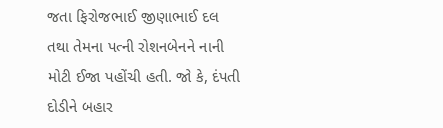જતા ફિરોજભાઈ જીણાભાઈ દલ તથા તેમના પત્ની રોશનબેનને નાની મોટી ઈજા પહોંચી હતી. જો કે, દંપતી દોડીને બહાર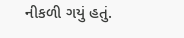નીકળી ગયું હતું.